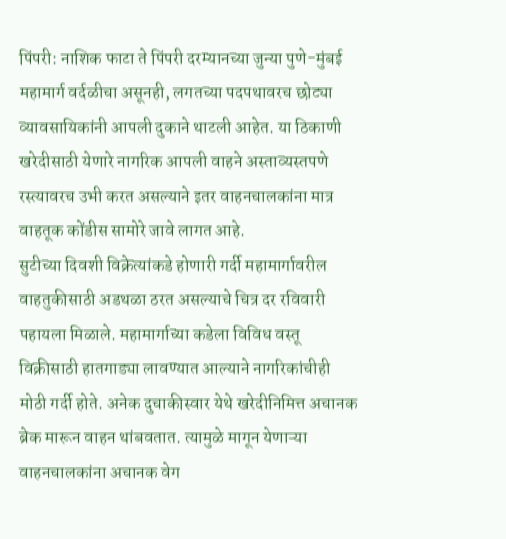पिंपरी: नाशिक फाटा ते पिंपरी दरम्यानच्या जुन्या पुणे-मुंबई महामार्ग वर्दळीचा असूनही, लगतच्या पदपथावरच छोट्या व्यावसायिकांनी आपली दुकाने थाटली आहेत. या ठिकाणी खरेदीसाठी येणारे नागरिक आपली वाहने अस्ताव्यस्तपणे रस्त्यावरच उभी करत असल्याने इतर वाहनचालकांना मात्र वाहतूक कोंडीस सामोरे जावे लागत आहे.
सुटीच्या दिवशी विक्रेत्यांकडे होणारी गर्दी महामार्गावरील वाहतुकीसाठी अडथळा ठरत असल्याचे चित्र दर रविवारी पहायला मिळाले. महामार्गाच्या कडेला विविध वस्तू विक्रीसाठी हातगाड्या लावण्यात आल्याने नागरिकांचीही मोठी गर्दी होते. अनेक दुचाकीस्वार येथे खरेदीनिमित्त अचानक ब्रेक मारून वाहन थांबवतात. त्यामुळे मागून येणाऱ्या वाहनचालकांना अचानक वेग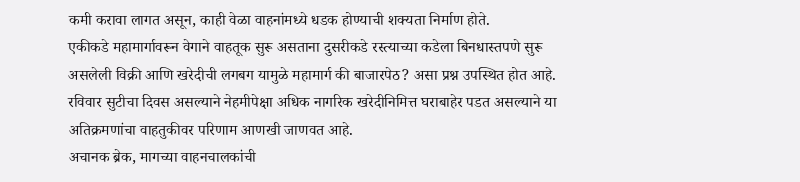कमी करावा लागत असून, काही वेळा वाहनांमध्ये धडक होण्याची शक्यता निर्माण होते.
एकीकडे महामार्गावरून वेगाने वाहतूक सुरू असताना दुसरीकडे रस्त्याच्या कडेला बिनधास्तपणे सुरू असलेली विक्री आणि खरेदीची लगबग यामुळे महामार्ग की बाजारपेठ? असा प्रश्न उपस्थित होत आहे. रविवार सुटीचा दिवस असल्याने नेहमीपेक्षा अधिक नागरिक खरेदीनिमित्त घराबाहेर पडत असल्याने या अतिक्रमणांचा वाहतुकीवर परिणाम आणखी जाणवत आहे.
अचानक ब्रेक, मागच्या वाहनचालकांची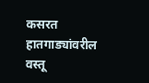कसरत
हातगाड्यांवरील वस्तू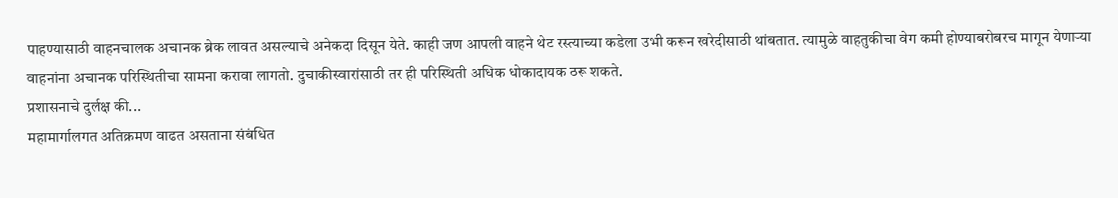पाहण्यासाठी वाहनचालक अचानक ब्रेक लावत असल्याचे अनेकदा दिसून येते. काही जण आपली वाहने थेट रस्त्याच्या कडेला उभी करून खरेदीसाठी थांबतात. त्यामुळे वाहतुकीचा वेग कमी होण्याबरोबरच मागून येणाऱ्या वाहनांना अचानक परिस्थितीचा सामना करावा लागतो. दुचाकीस्वारांसाठी तर ही परिस्थिती अधिक धोकादायक ठरू शकते.
प्रशासनाचे दुर्लक्ष की...
महामार्गालगत अतिक्रमण वाढत असताना संबंधित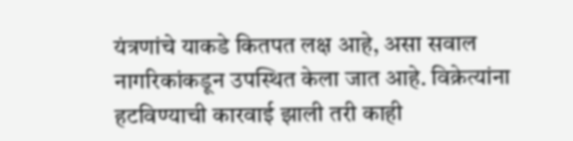यंत्रणांचे याकडे कितपत लक्ष आहे, असा सवाल नागरिकांकडून उपस्थित केला जात आहे. विक्रेत्यांना हटविण्याची कारवाई झाली तरी काही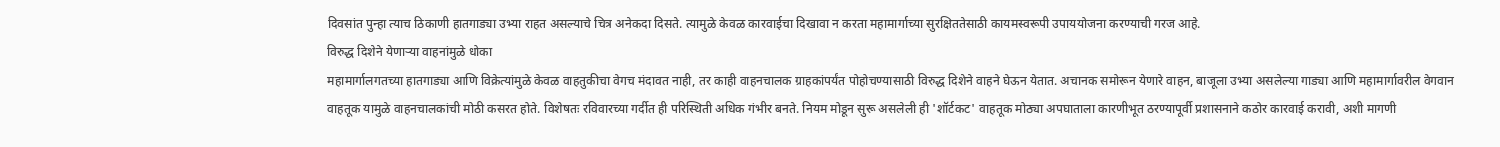दिवसांत पुन्हा त्याच ठिकाणी हातगाड्या उभ्या राहत असल्याचे चित्र अनेकदा दिसते. त्यामुळे केवळ कारवाईचा दिखावा न करता महामार्गाच्या सुरक्षिततेसाठी कायमस्वरूपी उपाययोजना करण्याची गरज आहे.
विरुद्ध दिशेने येणाऱ्या वाहनांमुळे धोका
महामार्गालगतच्या हातगाड्या आणि विक्रेत्यांमुळे केवळ वाहतुकीचा वेगच मंदावत नाही, तर काही वाहनचालक ग्राहकांपर्यंत पोहोचण्यासाठी विरुद्ध दिशेने वाहने घेऊन येतात. अचानक समोरून येणारे वाहन, बाजूला उभ्या असलेल्या गाड्या आणि महामार्गावरील वेगवान वाहतूक यामुळे वाहनचालकांची मोठी कसरत होते. विशेषतः रविवारच्या गर्दीत ही परिस्थिती अधिक गंभीर बनते. नियम मोडून सुरू असलेली ही 'शॉर्टकट' वाहतूक मोठ्या अपघाताला कारणीभूत ठरण्यापूर्वी प्रशासनाने कठोर कारवाई करावी, अशी मागणी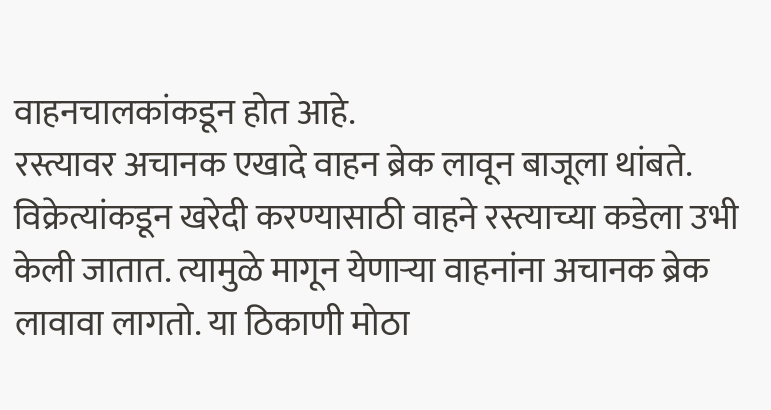वाहनचालकांकडून होत आहे.
रस्त्यावर अचानक एखादे वाहन ब्रेक लावून बाजूला थांबते. विक्रेत्यांकडून खरेदी करण्यासाठी वाहने रस्त्याच्या कडेला उभी केली जातात. त्यामुळे मागून येणाऱ्या वाहनांना अचानक ब्रेक लावावा लागतो. या ठिकाणी मोठा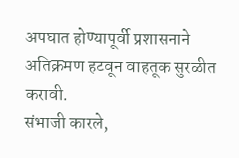अपघात होण्यापूर्वी प्रशासनाने अतिक्रमण हटवून वाहतूक सुरळीत करावी.
संभाजी कारले,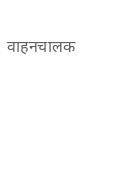वाहनचालक